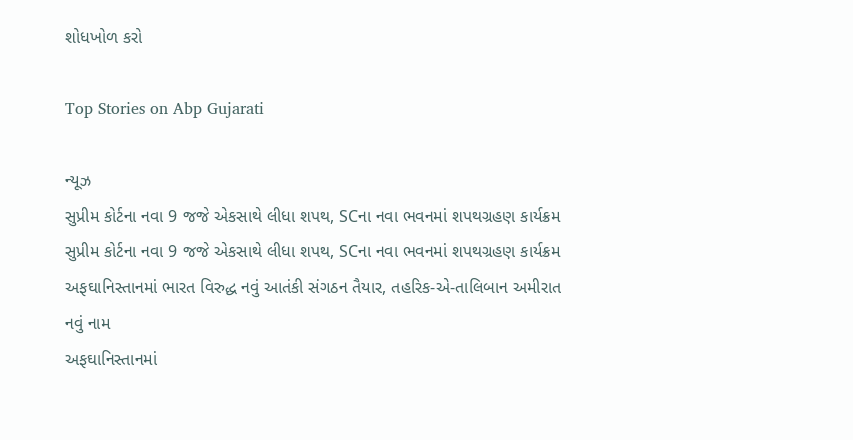શોધખોળ કરો

Top Stories on Abp Gujarati

ન્યૂઝ
સુપ્રીમ કોર્ટના નવા 9 જજે એકસાથે લીધા શપથ, SCના નવા ભવનમાં શપથગ્રહણ કાર્યક્રમ
સુપ્રીમ કોર્ટના નવા 9 જજે એકસાથે લીધા શપથ, SCના નવા ભવનમાં શપથગ્રહણ કાર્યક્રમ
અફઘાનિસ્તાનમાં ભારત વિરુદ્ધ નવું આતંકી સંગઠન તૈયાર, તહરિક-એ-તાલિબાન અમીરાત નવું નામ
અફઘાનિસ્તાનમાં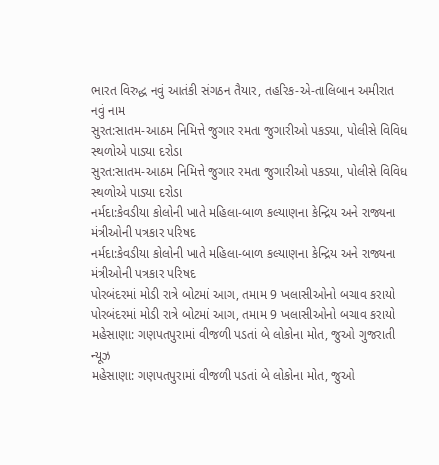ભારત વિરુદ્ધ નવું આતંકી સંગઠન તૈયાર, તહરિક-એ-તાલિબાન અમીરાત નવું નામ
સુરત:સાતમ-આઠમ નિમિત્તે જુગાર રમતા જુગારીઓ પકડ્યા, પોલીસે વિવિધ સ્થળોએ પાડ્યા દરોડા
સુરત:સાતમ-આઠમ નિમિત્તે જુગાર રમતા જુગારીઓ પકડ્યા, પોલીસે વિવિધ સ્થળોએ પાડ્યા દરોડા
નર્મદા:કેવડીયા કોલોની ખાતે મહિલા-બાળ કલ્યાણના કેન્દ્રિય અને રાજ્યના મંત્રીઓની પત્રકાર પરિષદ
નર્મદા:કેવડીયા કોલોની ખાતે મહિલા-બાળ કલ્યાણના કેન્દ્રિય અને રાજ્યના મંત્રીઓની પત્રકાર પરિષદ
પોરબંદરમાં મોડી રાત્રે બોટમાં આગ, તમામ 9 ખલાસીઓનો બચાવ કરાયો
પોરબંદરમાં મોડી રાત્રે બોટમાં આગ, તમામ 9 ખલાસીઓનો બચાવ કરાયો
મહેસાણા: ગણપતપુરામાં વીજળી પડતાં બે લોકોના મોત, જુઓ ગુજરાતી ન્યૂઝ
મહેસાણા: ગણપતપુરામાં વીજળી પડતાં બે લોકોના મોત, જુઓ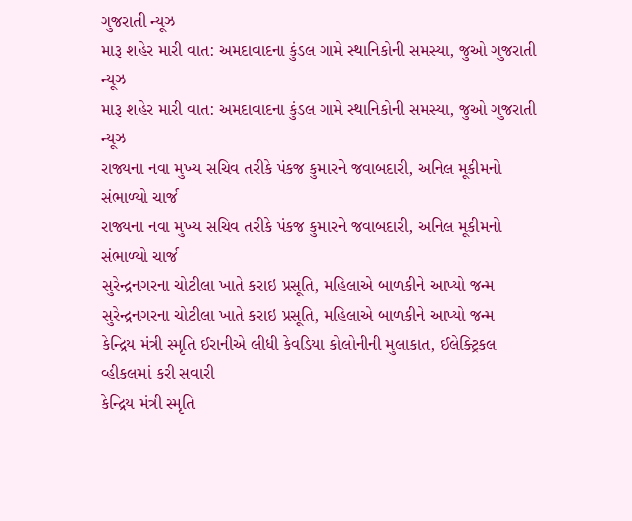ગુજરાતી ન્યૂઝ
મારૂ શહેર મારી વાત: અમદાવાદના કુંડલ ગામે સ્થાનિકોની સમસ્યા, જુઓ ગુજરાતી ન્યૂઝ
મારૂ શહેર મારી વાત: અમદાવાદના કુંડલ ગામે સ્થાનિકોની સમસ્યા, જુઓ ગુજરાતી ન્યૂઝ
રાજ્યના નવા મુખ્ય સચિવ તરીકે પંકજ કુમારને જવાબદારી, અનિલ મૂકીમનો સંભાળ્યો ચાર્જ
રાજ્યના નવા મુખ્ય સચિવ તરીકે પંકજ કુમારને જવાબદારી, અનિલ મૂકીમનો સંભાળ્યો ચાર્જ
સુરેન્દ્રનગરના ચોટીલા ખાતે કરાઇ પ્રસૂતિ, મહિલાએ બાળકીને આપ્યો જન્મ
સુરેન્દ્રનગરના ચોટીલા ખાતે કરાઇ પ્રસૂતિ, મહિલાએ બાળકીને આપ્યો જન્મ
કેન્દ્રિય મંત્રી સ્મૃતિ ઈરાનીએ લીધી કેવડિયા કોલોનીની મુલાકાત, ઈલેક્ટ્રિકલ વ્હીકલમાં કરી સવારી
કેન્દ્રિય મંત્રી સ્મૃતિ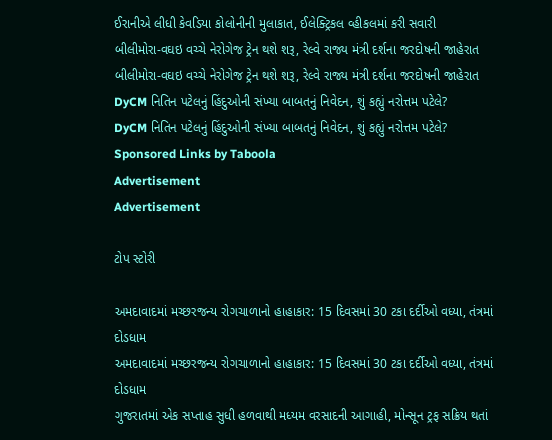ઈરાનીએ લીધી કેવડિયા કોલોનીની મુલાકાત, ઈલેક્ટ્રિકલ વ્હીકલમાં કરી સવારી
બીલીમોરા-વઘઇ વચ્ચે નેરોગેજ ટ્રેન થશે શરૂ, રેલ્વે રાજ્ય મંત્રી દર્શના જરદોષની જાહેરાત
બીલીમોરા-વઘઇ વચ્ચે નેરોગેજ ટ્રેન થશે શરૂ, રેલ્વે રાજ્ય મંત્રી દર્શના જરદોષની જાહેરાત
DyCM નિતિન પટેલનું હિંદુઓની સંખ્યા બાબતનું નિવેદન, શું કહ્યું નરોત્તમ પટેલે?
DyCM નિતિન પટેલનું હિંદુઓની સંખ્યા બાબતનું નિવેદન, શું કહ્યું નરોત્તમ પટેલે?
Sponsored Links by Taboola
Advertisement
Advertisement

ટોપ સ્ટોરી

અમદાવાદમાં મચ્છરજન્ય રોગચાળાનો હાહાકાર: 15 દિવસમાં 30 ટકા દર્દીઓ વધ્યા, તંત્રમાં દોડધામ
અમદાવાદમાં મચ્છરજન્ય રોગચાળાનો હાહાકાર: 15 દિવસમાં 30 ટકા દર્દીઓ વધ્યા, તંત્રમાં દોડધામ
ગુજરાતમાં એક સપ્તાહ સુધી હળવાથી મધ્યમ વરસાદની આગાહી, મોન્સૂન ટ્રફ સક્રિય થતાં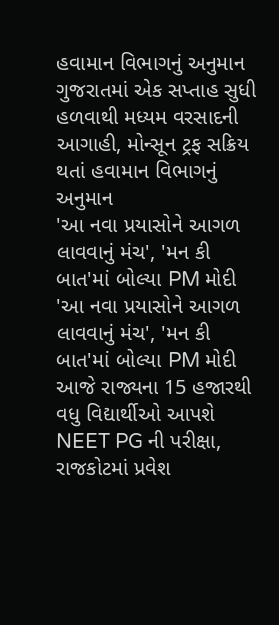હવામાન વિભાગનું અનુમાન
ગુજરાતમાં એક સપ્તાહ સુધી હળવાથી મધ્યમ વરસાદની આગાહી, મોન્સૂન ટ્રફ સક્રિય થતાં હવામાન વિભાગનું અનુમાન
'આ નવા પ્રયાસોને આગળ લાવવાનું મંચ', 'મન કી બાત'માં બોલ્યા PM મોદી
'આ નવા પ્રયાસોને આગળ લાવવાનું મંચ', 'મન કી બાત'માં બોલ્યા PM મોદી
આજે રાજ્યના 15 હજારથી વધુ વિદ્યાર્થીઓ આપશે NEET PG ની પરીક્ષા, રાજકોટમાં પ્રવેશ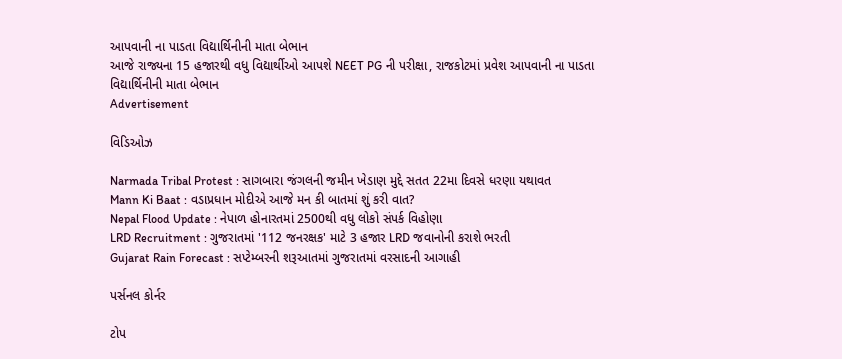આપવાની ના પાડતા વિદ્યાર્થિનીની માતા બેભાન
આજે રાજ્યના 15 હજારથી વધુ વિદ્યાર્થીઓ આપશે NEET PG ની પરીક્ષા, રાજકોટમાં પ્રવેશ આપવાની ના પાડતા વિદ્યાર્થિનીની માતા બેભાન
Advertisement

વિડિઓઝ

Narmada Tribal Protest : સાગબારા જંગલની જમીન ખેડાણ મુદ્દે સતત 22મા દિવસે ધરણા યથાવત
Mann Ki Baat : વડાપ્રધાન મોદીએ આજે મન કી બાતમાં શું કરી વાત?
Nepal Flood Update : નેપાળ હોનારતમાં 2500થી વધુ લોકો સંપર્ક વિહોણા
LRD Recruitment : ગુજરાતમાં '112 જનરક્ષક' માટે 3 હજાર LRD જવાનોની કરાશે ભરતી
Gujarat Rain Forecast : સપ્ટેમ્બરની શરૂઆતમાં ગુજરાતમાં વરસાદની આગાહી

પર્સનલ કોર્નર

ટોપ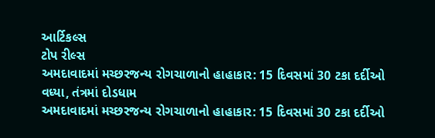આર્ટિકલ્સ
ટોપ રીલ્સ
અમદાવાદમાં મચ્છરજન્ય રોગચાળાનો હાહાકાર: 15 દિવસમાં 30 ટકા દર્દીઓ વધ્યા, તંત્રમાં દોડધામ
અમદાવાદમાં મચ્છરજન્ય રોગચાળાનો હાહાકાર: 15 દિવસમાં 30 ટકા દર્દીઓ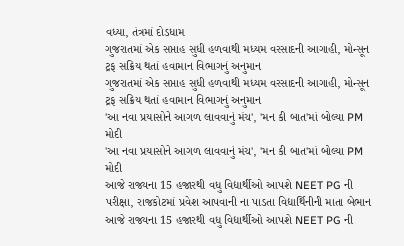વધ્યા, તંત્રમાં દોડધામ
ગુજરાતમાં એક સપ્તાહ સુધી હળવાથી મધ્યમ વરસાદની આગાહી, મોન્સૂન ટ્રફ સક્રિય થતાં હવામાન વિભાગનું અનુમાન
ગુજરાતમાં એક સપ્તાહ સુધી હળવાથી મધ્યમ વરસાદની આગાહી, મોન્સૂન ટ્રફ સક્રિય થતાં હવામાન વિભાગનું અનુમાન
'આ નવા પ્રયાસોને આગળ લાવવાનું મંચ', 'મન કી બાત'માં બોલ્યા PM મોદી
'આ નવા પ્રયાસોને આગળ લાવવાનું મંચ', 'મન કી બાત'માં બોલ્યા PM મોદી
આજે રાજ્યના 15 હજારથી વધુ વિદ્યાર્થીઓ આપશે NEET PG ની પરીક્ષા, રાજકોટમાં પ્રવેશ આપવાની ના પાડતા વિદ્યાર્થિનીની માતા બેભાન
આજે રાજ્યના 15 હજારથી વધુ વિદ્યાર્થીઓ આપશે NEET PG ની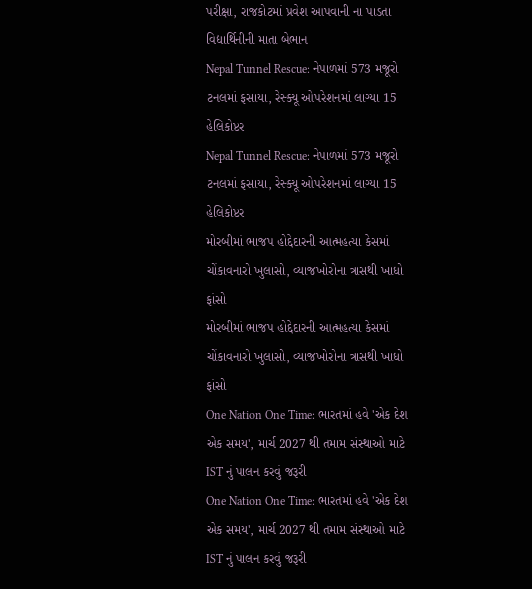પરીક્ષા, રાજકોટમાં પ્રવેશ આપવાની ના પાડતા વિદ્યાર્થિનીની માતા બેભાન
Nepal Tunnel Rescue: નેપાળમાં 573 મજૂરો ટનલમાં ફસાયા, રેસ્ક્યૂ ઓપરેશનમાં લાગ્યા 15 હેલિકોપ્ટર
Nepal Tunnel Rescue: નેપાળમાં 573 મજૂરો ટનલમાં ફસાયા, રેસ્ક્યૂ ઓપરેશનમાં લાગ્યા 15 હેલિકોપ્ટર
મોરબીમાં ભાજપ હોદ્દેદારની આત્મહત્યા કેસમાં ચોંકાવનારો ખુલાસો, વ્યાજખોરોના ત્રાસથી ખાધો ફાંસો
મોરબીમાં ભાજપ હોદ્દેદારની આત્મહત્યા કેસમાં ચોંકાવનારો ખુલાસો, વ્યાજખોરોના ત્રાસથી ખાધો ફાંસો
One Nation One Time: ભારતમાં હવે 'એક દેશ એક સમય', માર્ચ 2027 થી તમામ સંસ્થાઓ માટે IST નું પાલન કરવું જરૂરી
One Nation One Time: ભારતમાં હવે 'એક દેશ એક સમય', માર્ચ 2027 થી તમામ સંસ્થાઓ માટે IST નું પાલન કરવું જરૂરી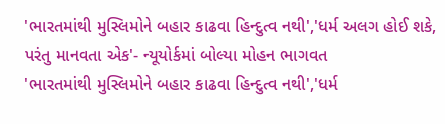'ભારતમાંથી મુસ્લિમોને બહાર કાઢવા હિન્દુત્વ નથી','ધર્મ અલગ હોઈ શકે, પરંતુ માનવતા એક'- ન્યૂયોર્કમાં બોલ્યા મોહન ભાગવત
'ભારતમાંથી મુસ્લિમોને બહાર કાઢવા હિન્દુત્વ નથી','ધર્મ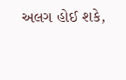અલગ હોઈ શકે,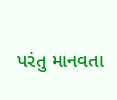પરંતુ માનવતા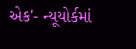એક'- ન્યૂયોર્કમાં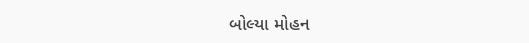બોલ્યા મોહન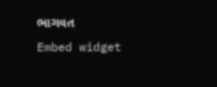ભાગવત
Embed widget